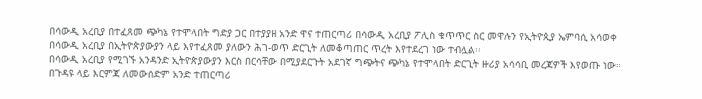በሳውዲ አረቢያ በተፈጸመ ጭካኔ የተሞላበት ግድያ ጋር በተያያዘ አንድ ዋና ተጠርጣሪ በሳውዲ አረቢያ ፖሊስ ቁጥጥር ስር መዋሉን የኢትዮጲያ ኤምባሲ አሳወቀ
በሳውዲ አረቢያ በኢትዮጵያውያን ላይ እየተፈጸመ ያለውን ሕገ-ወጥ ድርጊት ለመቆጣጠር ጥረት እየተደረገ ነው ተብሏል፡፡
በሳውዲ አረቢያ የሚገኙ አንዳንድ ኢትዮጵያውያን እርስ በርሳቸው በሚያደርጉት አደገኛ ግጭትና ጭካኔ የተሞላበት ድርጊት ዙሪያ አሳሳቢ መረጃዎች እየወጡ ነው። በጉዳዩ ላይ እርምጃ ለመውሰድም አንድ ተጠርጣሪ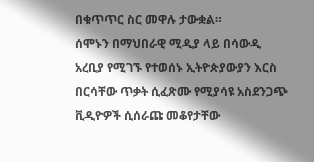በቁጥጥር ስር መዋሉ ታውቋል።
ሰሞኑን በማህበራዊ ሚዲያ ላይ በሳውዲ አረቢያ የሚገኙ የተወሰኑ ኢትዮጵያውያን እርስ በርሳቸው ጥቃት ሲፈጽሙ የሚያሳዩ አስደንጋጭ ቪዲዮዎች ሲሰራጩ መቆየታቸው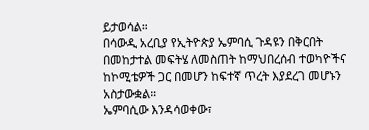ይታወሳል።
በሳውዲ አረቢያ የኢትዮጵያ ኤምባሲ ጉዳዩን በቅርበት በመከታተል መፍትሄ ለመስጠት ከማህበረሰብ ተወካዮችና ከኮሚቴዎች ጋር በመሆን ከፍተኛ ጥረት እያደረገ መሆኑን አስታውቋል።
ኤምባሲው እንዳሳወቀው፣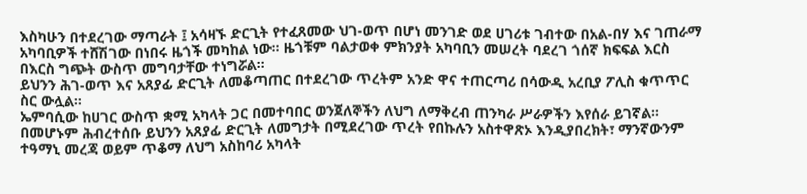እስካሁን በተደረገው ማጣራት ፤ አሳዛኙ ድርጊት የተፈጸመው ህገ-ወጥ በሆነ መንገድ ወደ ሀገሪቱ ገብተው በአል-በሃ እና ገጠራማ አካባቢዎች ተሸሽገው በነበሩ ዜጎች መካከል ነው። ዜጎቹም ባልታወቀ ምክንያት አካባቢን መሠረት ባደረገ ጎሰኛ ክፍፍል እርስ በእርስ ግጭት ውስጥ መግባታቸው ተነግሯል፡፡
ይህንን ሕገ-ወጥ እና አጸያፊ ድርጊት ለመቆጣጠር በተደረገው ጥረትም አንድ ዋና ተጠርጣሪ በሳውዲ አረቢያ ፖሊስ ቁጥጥር ስር ውሏል።
ኤምባሲው ከሀገር ውስጥ ቋሚ አካላት ጋር በመተባበር ወንጀለኞችን ለህግ ለማቅረብ ጠንካራ ሥራዎችን እየሰራ ይገኛል። በመሆኑም ሕብረተሰቡ ይህንን አጸያፊ ድርጊት ለመግታት በሚደረገው ጥረት የበኩሉን አስተዋጽኦ እንዲያበረክት፣ ማንኛውንም ተዓማኒ መረጃ ወይም ጥቆማ ለህግ አስከባሪ አካላት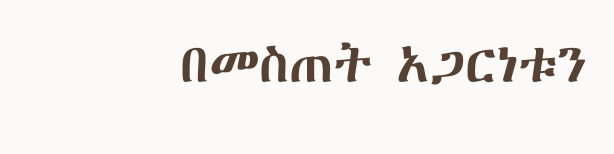በመስጠት አጋርነቱን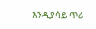እንዲያሳይ ጥሪ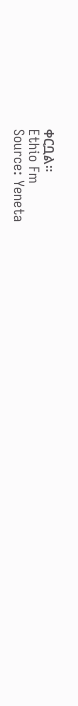ቀርቧል።
Ethio Fm
Source: Yeneta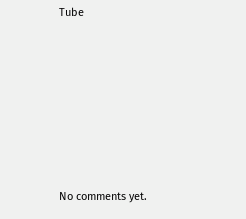Tube









No comments yet.